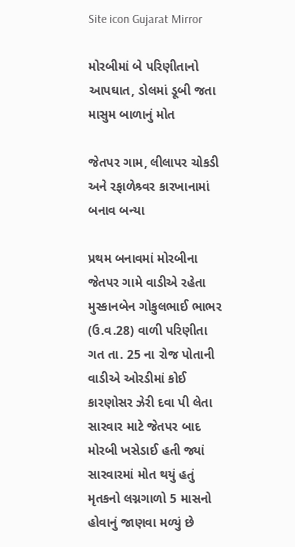Site icon Gujarat Mirror

મોરબીમાં બે પરિણીતાનો આપઘાત, ડોલમાં ડૂબી જતા માસુમ બાળાનું મોત

જેતપર ગામ, લીલાપર ચોકડી અને રફાળેશ્ર્વર કારખાનામાં બનાવ બન્યા

પ્રથમ બનાવમાં મોરબીના જેતપર ગામે વાડીએ રહેતા મુસ્કાનબેન ગોકુલભાઈ ભાભર (ઉ.વ.28) વાળી પરિણીતા ગત તા. 25 ના રોજ પોતાની વાડીએ ઓરડીમાં કોઈ કારણોસર ઝેરી દવા પી લેતા સારવાર માટે જેતપર બાદ મોરબી ખસેડાઈ હતી જ્યાં સારવારમાં મોત થયું હતું મૃતકનો લગ્નગાળો 5 માસનો હોવાનું જાણવા મળ્યું છે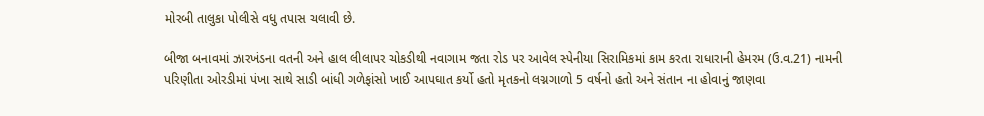મોરબી તાલુકા પોલીસે વધુ તપાસ ચલાવી છે.

બીજા બનાવમાં ઝારખંડના વતની અને હાલ લીલાપર ચોકડીથી નવાગામ જતા રોડ પર આવેલ સ્પેનીયા સિરામિકમાં કામ કરતા રાધારાની હેમરમ (ઉ.વ.21) નામની પરિણીતા ઓરડીમાં પંખા સાથે સાડી બાંધી ગળેફાંસો ખાઈ આપઘાત કર્યો હતો મૃતકનો લગ્નગાળો 5 વર્ષનો હતો અને સંતાન ના હોવાનું જાણવા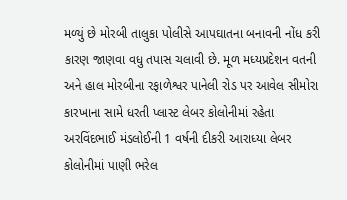મળ્યું છે મોરબી તાલુકા પોલીસે આપઘાતના બનાવની નોંધ કરી કારણ જાણવા વધુ તપાસ ચલાવી છે. મૂળ મધ્યપ્રદેશન વતની અને હાલ મોરબીના રફાળેશ્વર પાનેલી રોડ પર આવેલ સીમોરા કારખાના સામે ધરતી પ્લાસ્ટ લેબર કોલોનીમાં રહેતા અરવિંદભાઈ મંડલોઈની 1 વર્ષની દીકરી આરાધ્યા લેબર કોલોનીમાં પાણી ભરેલ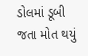ડોલમાં ડૂબી જતા મોત થયું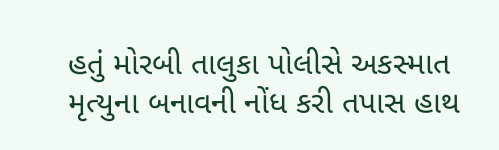હતું મોરબી તાલુકા પોલીસે અકસ્માત મૃત્યુના બનાવની નોંધ કરી તપાસ હાથ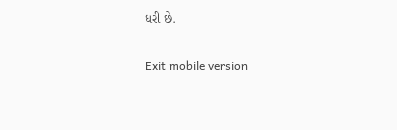ધરી છે.

Exit mobile version